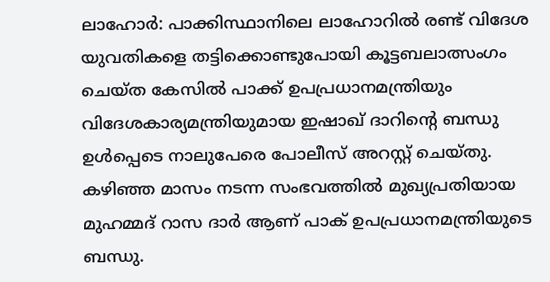ലാഹോർ: പാക്കിസ്ഥാനിലെ ലാഹോറിൽ രണ്ട് വിദേശ യുവതികളെ തട്ടിക്കൊണ്ടുപോയി കൂട്ടബലാത്സംഗം ചെയ്ത കേസിൽ പാക്ക് ഉപപ്രധാനമന്ത്രിയും വിദേശകാര്യമന്ത്രിയുമായ ഇഷാഖ് ദാറിന്റെ ബന്ധു ഉൾപ്പെടെ നാലുപേരെ പോലീസ് അറസ്റ്റ് ചെയ്തു.
കഴിഞ്ഞ മാസം നടന്ന സംഭവത്തിൽ മുഖ്യപ്രതിയായ മുഹമ്മദ് റാസ ദാർ ആണ് പാക് ഉപപ്രധാനമന്ത്രിയുടെ ബന്ധു.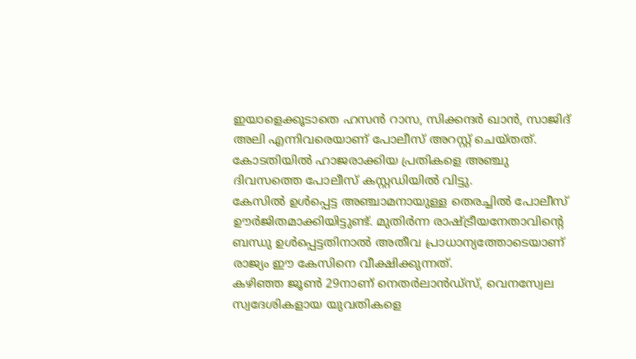ഇയാളെക്കൂടാതെ ഹസൻ റാസ, സിക്കന്ദർ ഖാൻ, സാജിദ് അലി എന്നിവരെയാണ് പോലീസ് അറസ്റ്റ് ചെയ്തത്. കോടതിയിൽ ഹാജരാക്കിയ പ്രതികളെ അഞ്ചു ദിവസത്തെ പോലീസ് കസ്റ്റഡിയിൽ വിട്ടു.
കേസിൽ ഉൾപ്പെട്ട അഞ്ചാമനായുള്ള തെരച്ചിൽ പോലീസ് ഊർജിതമാക്കിയിട്ടുണ്ട്. മുതിർന്ന രാഷ്ട്രീയനേതാവിന്റെ ബന്ധു ഉൾപ്പെട്ടതിനാൽ അതീവ പ്രാധാന്യത്തോടെയാണ് രാജ്യം ഈ കേസിനെ വീക്ഷിക്കുന്നത്.
കഴിഞ്ഞ ജൂൺ 29നാണ് നെതർലാൻഡ്സ്, വെനസ്വേല സ്വദേശികളായ യുവതികളെ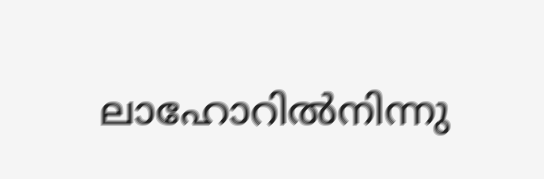ലാഹോറിൽനിന്നു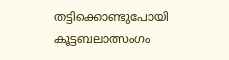തട്ടിക്കൊണ്ടുപോയി കൂട്ടബലാത്സംഗം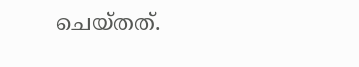ചെയ്തത്.